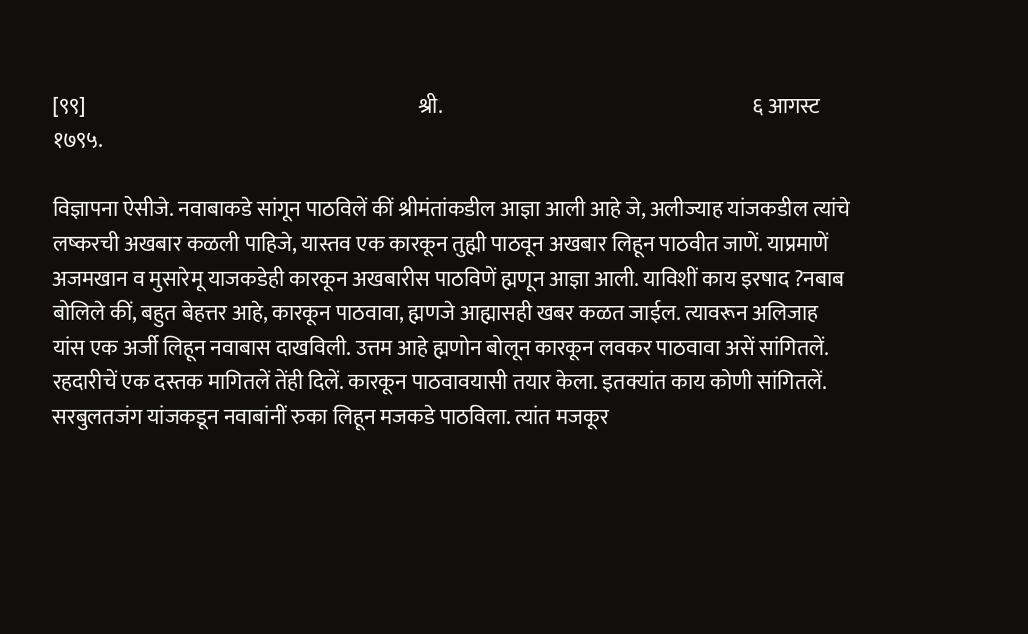[९९]                                                                               श्री.                                                                          ६ आगस्ट १७९५.

विज्ञापना ऐसीजे. नवाबाकडे सांगून पाठविलें कीं श्रीमंतांकडील आज्ञा आली आहे जे, अलीज्याह यांजकडील त्यांचे लष्करची अखबार कळली पाहिजे, यास्तव एक कारकून तुह्मी पाठवून अखबार लिहून पाठवीत जाणें. याप्रमाणें अजमखान व मुसारेमू याजकडेही कारकून अखबारीस पाठविणें ह्मणून आज्ञा आली. याविशीं काय इरषाद ?नबाब बोलिले कीं, बहुत बेहत्तर आहे, कारकून पाठवावा, ह्मणजे आह्मासही खबर कळत जाईल. त्यावरून अलिजाह यांस एक अर्जी लिहून नवाबास दाखविली. उत्तम आहे ह्मणोन बोलून कारकून लवकर पाठवावा असें सांगितलें. रहदारीचें एक दस्तक मागितलें तेंही दिलें. कारकून पाठवावयासी तयार केला. इतक्यांत काय कोणी सांगितलें. सरबुलतजंग यांजकडून नवाबांनीं रुका लिहून मजकडे पाठविला. त्यांत मजकूर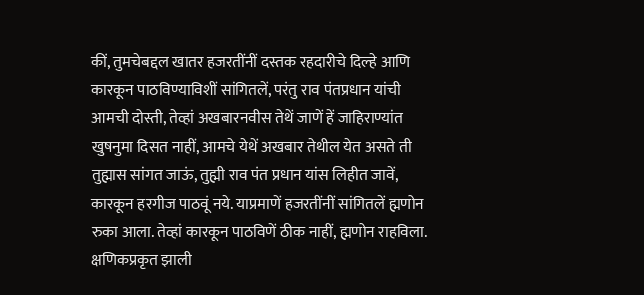कीं, तुमचेबद्दल खातर हजरतींनीं दस्तक रहदारीचे दिल्हे आणि कारकून पाठविण्याविशीं सांगितलें, परंतु राव पंतप्रधान यांची आमची दोस्ती, तेव्हां अखबारनवीस तेथें जाणें हें जाहिराण्यांत खुषनुमा दिसत नाहीं, आमचे येथें अखबार तेथील येत असते ती तुह्मास सांगत जाऊं, तुह्मी राव पंत प्रधान यांस लिहीत जावें, कारकून हरगीज पाठवूं नये. याप्रमाणें हजरतींनीं सांगितलें ह्मणोन रुका आला. तेव्हां कारकून पाठविणें ठीक नाहीं, ह्मणोन राहविला. क्षणिकप्रकृत झाली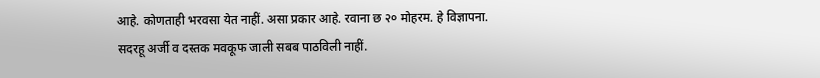आहे. कोणताही भरवसा येत नाहीं. असा प्रकार आहे. रवाना छ २० मोहरम. हे विज्ञापना.
सदरहू अर्जी व दस्तक मवकूफ जाली सबब पाठविली नाहीं.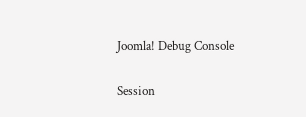Joomla! Debug Console

Session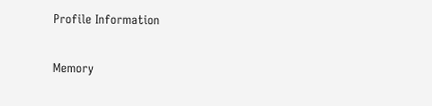Profile Information

Memory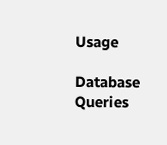Usage

Database Queries